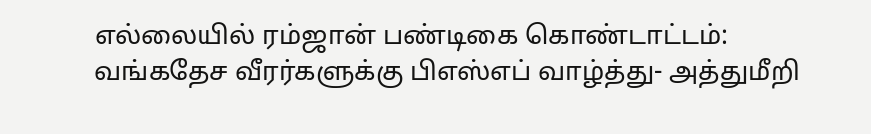எல்லையில் ரம்ஜான் பண்டிகை கொண்டாட்டம்: வங்கதேச வீரர்களுக்கு பிஎஸ்எப் வாழ்த்து- அத்துமீறி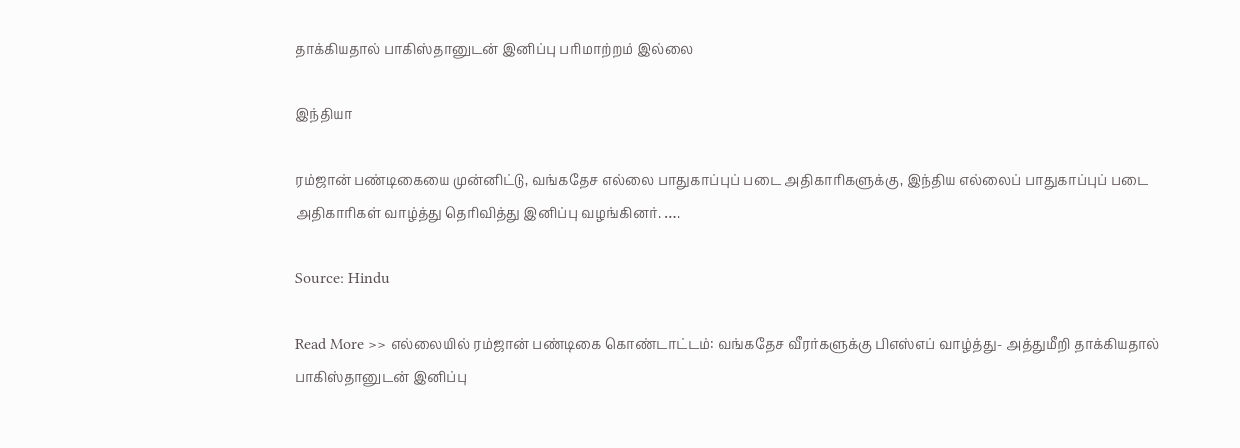தாக்கியதால் பாகிஸ்தானுடன் இனிப்பு பரிமாற்றம் இல்லை

இந்தியா

ரம்ஜான் பண்டிகையை முன்னிட்டு, வங்கதேச எல்லை பாதுகாப்புப் படை அதிகாரிகளுக்கு, இந்திய எல்லைப் பாதுகாப்புப் படை அதிகாரிகள் வாழ்த்து தெரிவித்து இனிப்பு வழங்கினர். ….

Source: Hindu

Read More >> எல்லையில் ரம்ஜான் பண்டிகை கொண்டாட்டம்: வங்கதேச வீரர்களுக்கு பிஎஸ்எப் வாழ்த்து- அத்துமீறி தாக்கியதால் பாகிஸ்தானுடன் இனிப்பு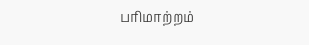பரிமாற்றம்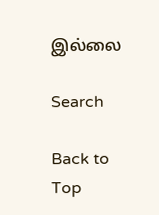இல்லை

Search

Back to Top